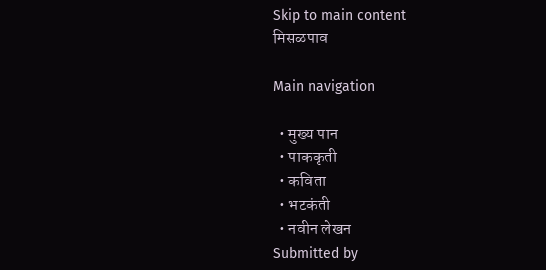Skip to main content
मिसळपाव

Main navigation

  • मुख्य पान
  • पाककृती
  • कविता
  • भटकंती
  • नवीन लेखन
Submitted by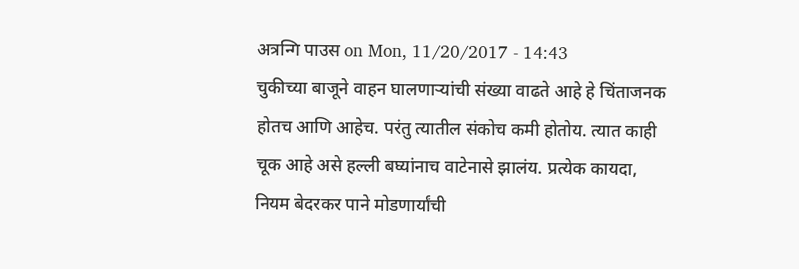अत्रन्गि पाउस on Mon, 11/20/2017 - 14:43
चुकीच्या बाजूने वाहन घालणाऱ्यांची संख्या वाढते आहे हे चिंताजनक होतच आणि आहेच. परंतु त्यातील संकोच कमी होतोय. त्यात काही चूक आहे असे हल्ली बघ्यांनाच वाटेनासे झालंय. प्रत्येक कायदा, नियम बेदरकर पाने मोडणार्यांची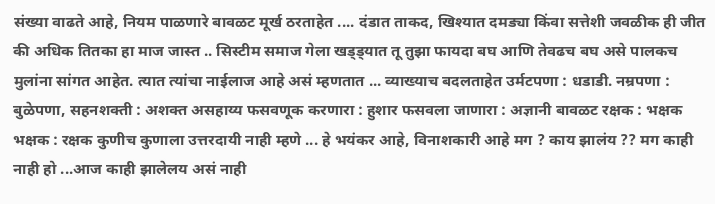संख्या वाढते आहे, नियम पाळणारे बावळट मूर्ख ठरताहेत .... दंडात ताकद, खिश्यात दमड्या किंवा सत्तेशी जवळीक ही जीत की अधिक तितका हा माज जास्त .. सिस्टीम समाज गेला खड्ड्यात तू तुझा फायदा बघ आणि तेवढच बघ असे पालकच मुलांना सांगत आहेत. त्यात त्यांचा नाईलाज आहे असं म्हणतात ... व्याख्याच बदलताहेत उर्मटपणा : धडाडी. नम्रपणा : बुळेपणा, सहनशक्ती : अशक्त असहाय्य फसवणूक करणारा : हुशार फसवला जाणारा : अज्ञानी बावळट रक्षक : भक्षक भक्षक : रक्षक कुणीच कुणाला उत्तरदायी नाही म्हणे ... हे भयंकर आहे, विनाशकारी आहे मग ? काय झालंय ?? मग काही नाही हो ...आज काही झालेलय असं नाही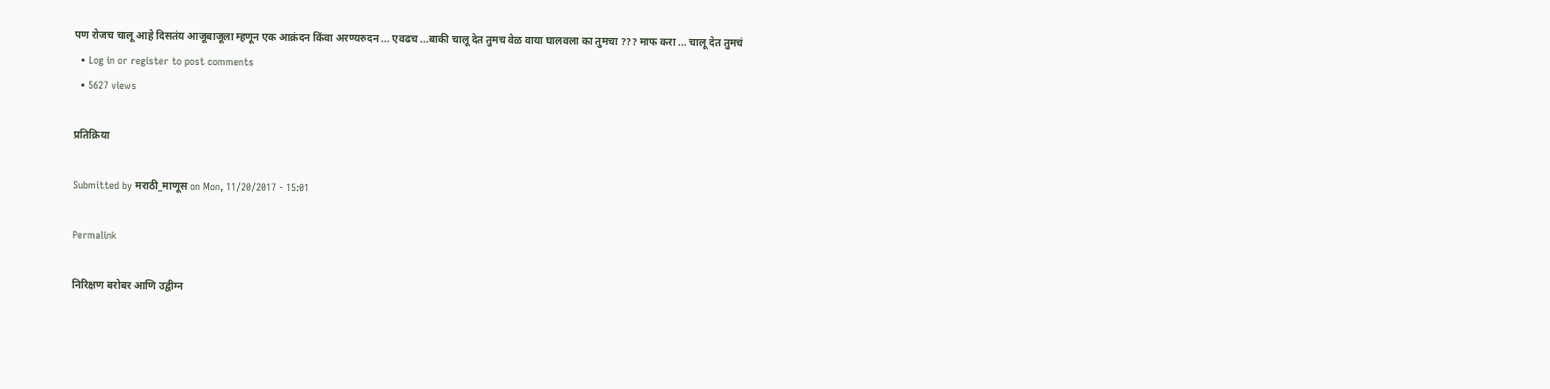पण रोजच चालू आहे दिसतंय आजूबाजूला म्हणून एक आक्रंदन किंवा अरण्यरुदन ... एवढच ...बाकी चालू देत तुमच वेळ वाया घालवला का तुमचा ??? माफ करा ... चालू देत तुमचं
  • Log in or register to post comments
  • 5627 views

प्रतिक्रिया

Submitted by मराठी_माणूस on Mon, 11/20/2017 - 15:01

Permalink

निरिक्षण बरोबर आणि उद्वीग्न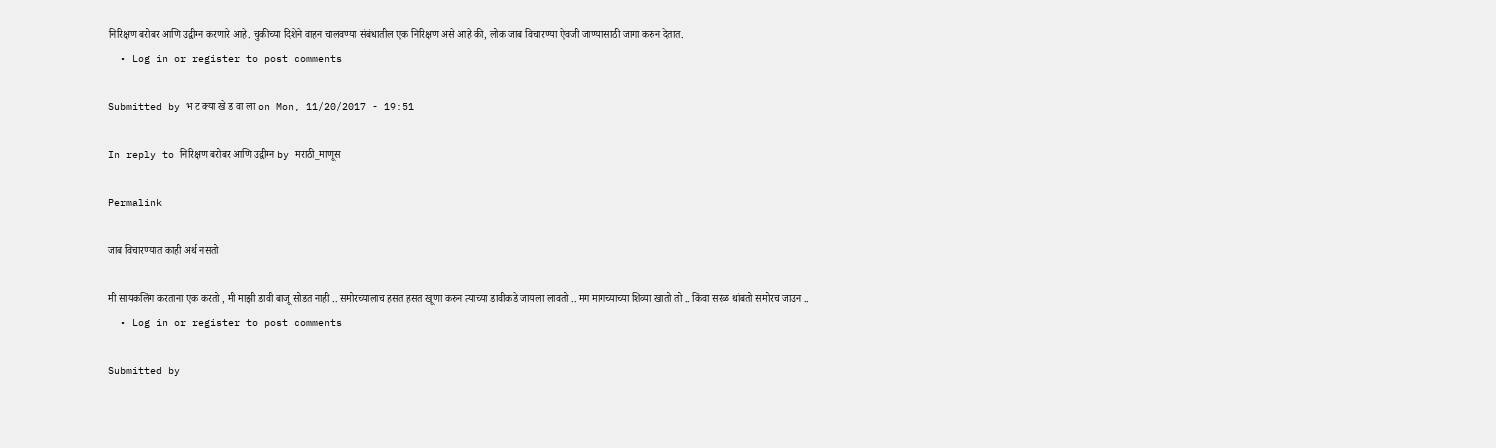निरिक्षण बरोबर आणि उद्वीग्न करणारे आहे. चुकीच्या दिशेने वाहन चालवण्या संबंधातील एक निरिक्षण असे आहे की, लोक जाब विचारण्या ऐवजी जाण्यासाठी जागा करुन देतात.
  • Log in or register to post comments

Submitted by भ ट क्या खे ड वा ला on Mon, 11/20/2017 - 19:51

In reply to निरिक्षण बरोबर आणि उद्वीग्न by मराठी_माणूस

Permalink

जाब विचारण्यात काही अर्थ नसतो

मी सायकलिंग करताना एक करतो , मी माझी डावी बाजू सोडत नाही .. समोरच्यालाच हसत हसत खूणा करुन त्याच्या डावीकडे जायला लावतो .. मग मागच्याच्या शिव्या खातो तो .. किंवा सरळ थांबतो समोरच जाउन ..
  • Log in or register to post comments

Submitted by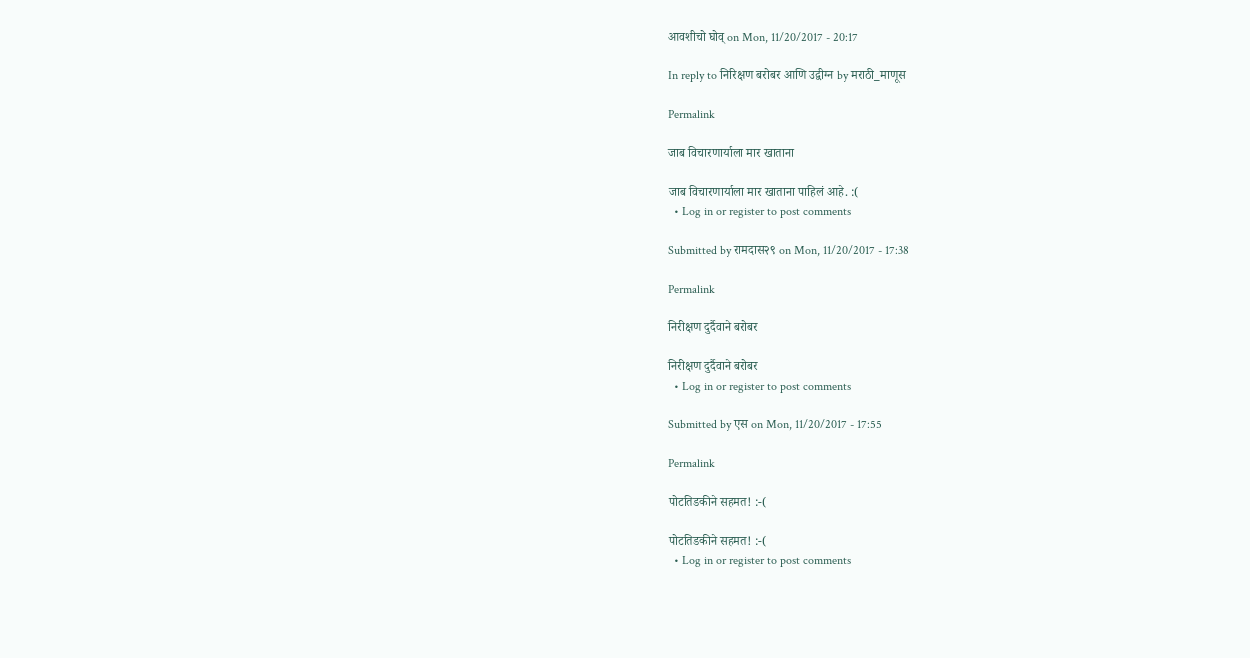आवशीचो घोव् on Mon, 11/20/2017 - 20:17

In reply to निरिक्षण बरोबर आणि उद्वीग्न by मराठी_माणूस

Permalink

जाब विचारणार्याला मार खाताना

जाब विचारणार्याला मार खाताना पाहिलं आहे. :(
  • Log in or register to post comments

Submitted by रामदास२९ on Mon, 11/20/2017 - 17:38

Permalink

निरीक्षण दुर्दैवाने बरोबर

निरीक्षण दुर्दैवाने बरोबर
  • Log in or register to post comments

Submitted by एस on Mon, 11/20/2017 - 17:55

Permalink

पोटतिडकीने सहमत! :-(

पोटतिडकीने सहमत! :-(
  • Log in or register to post comments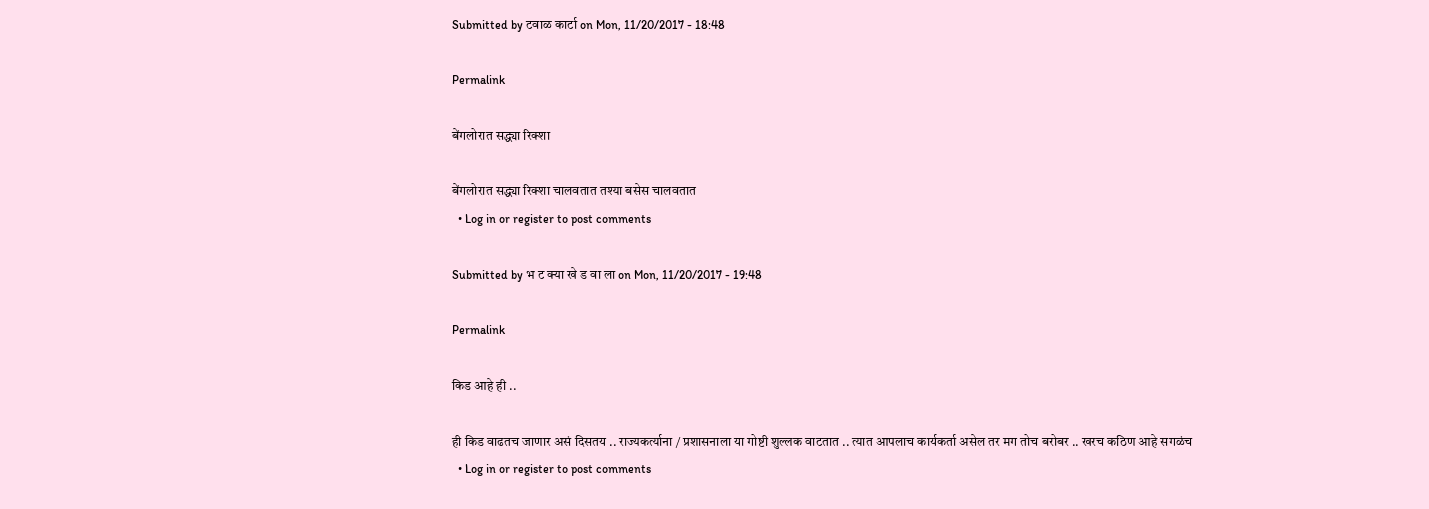Submitted by टवाळ कार्टा on Mon, 11/20/2017 - 18:48

Permalink

बेंगलोरात सद्ध्या रिक्शा

बेंगलोरात सद्ध्या रिक्शा चालवतात तश्या बसेस चालवतात
  • Log in or register to post comments

Submitted by भ ट क्या खे ड वा ला on Mon, 11/20/2017 - 19:48

Permalink

किड आहे ही ..

ही किड वाढतच जाणार असं दिसतय .. राज्यकर्त्याना / प्रशासनाला या गोष्टी शुल्लक वाटतात .. त्यात आपलाच कार्यकर्ता असेल तर मग तोच बरोबर .. खरच कठिण आहे सगळंच
  • Log in or register to post comments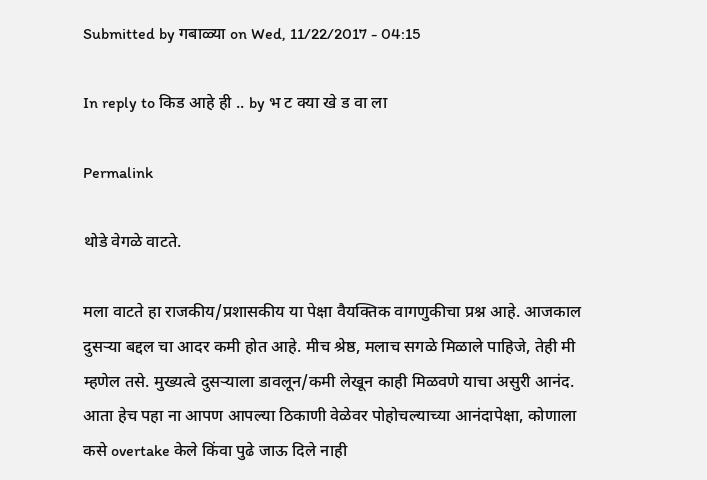Submitted by गबाळ्या on Wed, 11/22/2017 - 04:15

In reply to किड आहे ही .. by भ ट क्या खे ड वा ला

Permalink

थोडे वेगळे वाटते.

मला वाटते हा राजकीय/प्रशासकीय या पेक्षा वैयक्तिक वागणुकीचा प्रश्न आहे. आजकाल दुसऱ्या बद्दल चा आदर कमी होत आहे. मीच श्रेष्ठ, मलाच सगळे मिळाले पाहिजे, तेही मी म्हणेल तसे. मुख्यत्वे दुसऱ्याला डावलून/कमी लेखून काही मिळवणे याचा असुरी आनंद. आता हेच पहा ना आपण आपल्या ठिकाणी वेळेवर पोहोचल्याच्या आनंदापेक्षा, कोणाला कसे overtake केले किंवा पुढे जाऊ दिले नाही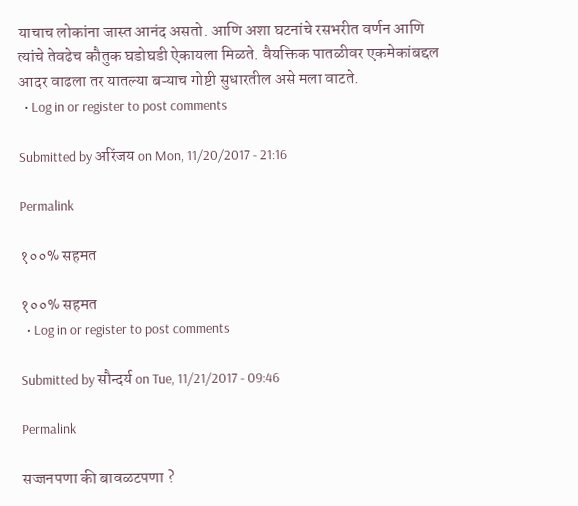याचाच लोकांना जास्त आनंद असतो. आणि अशा घटनांचे रसभरीत वर्णन आणि त्यांचे तेवढेच कौतुक घडोघडी ऐकायला मिळते. वैयक्तिक पातळीवर एकमेकांबद्दल आदर वाढला तर यातल्या बऱ्याच गोष्टी सुधारतील असे मला वाटते.
  • Log in or register to post comments

Submitted by अरिंजय on Mon, 11/20/2017 - 21:16

Permalink

१००% सहमत

१००% सहमत
  • Log in or register to post comments

Submitted by सौन्दर्य on Tue, 11/21/2017 - 09:46

Permalink

सज्जनपणा की बावळटपणा ?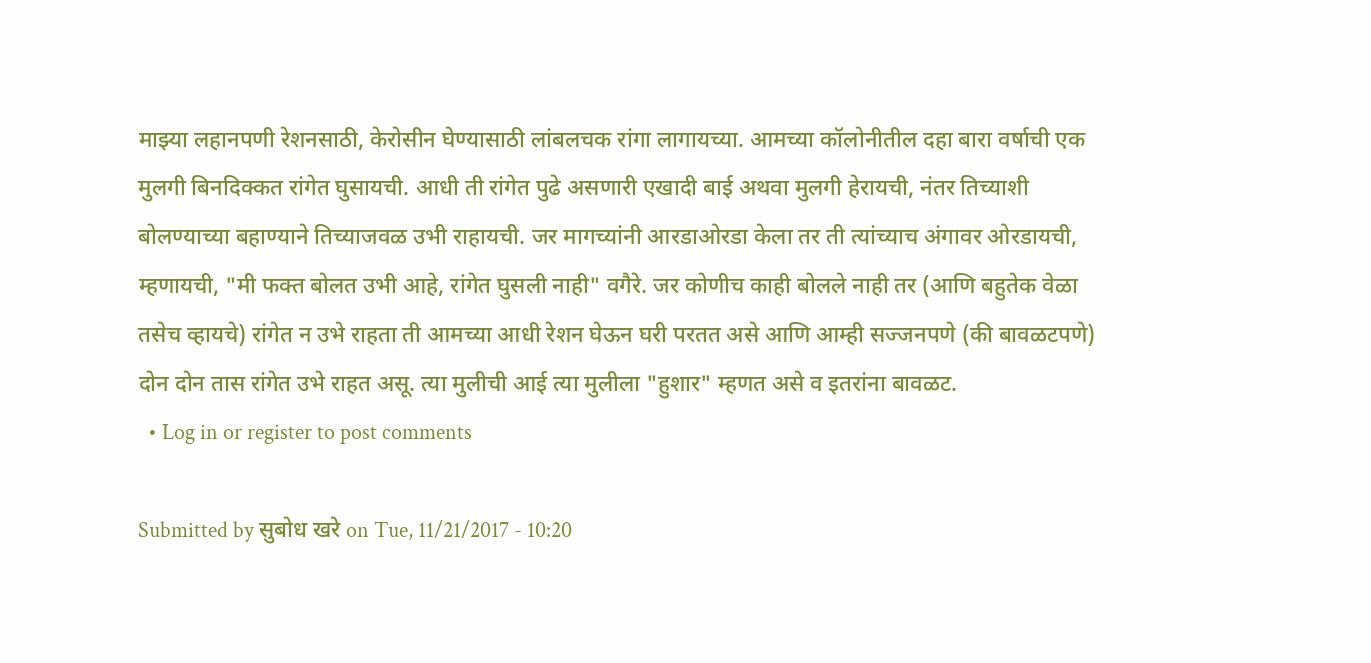माझ्या लहानपणी रेशनसाठी, केरोसीन घेण्यासाठी लांबलचक रांगा लागायच्या. आमच्या कॉलोनीतील दहा बारा वर्षाची एक मुलगी बिनदिक्कत रांगेत घुसायची. आधी ती रांगेत पुढे असणारी एखादी बाई अथवा मुलगी हेरायची, नंतर तिच्याशी बोलण्याच्या बहाण्याने तिच्याजवळ उभी राहायची. जर मागच्यांनी आरडाओरडा केला तर ती त्यांच्याच अंगावर ओरडायची, म्हणायची, "मी फक्त बोलत उभी आहे, रांगेत घुसली नाही" वगैरे. जर कोणीच काही बोलले नाही तर (आणि बहुतेक वेळा तसेच व्हायचे) रांगेत न उभे राहता ती आमच्या आधी रेशन घेऊन घरी परतत असे आणि आम्ही सज्जनपणे (की बावळटपणे) दोन दोन तास रांगेत उभे राहत असू. त्या मुलीची आई त्या मुलीला "हुशार" म्हणत असे व इतरांना बावळट.
  • Log in or register to post comments

Submitted by सुबोध खरे on Tue, 11/21/2017 - 10:20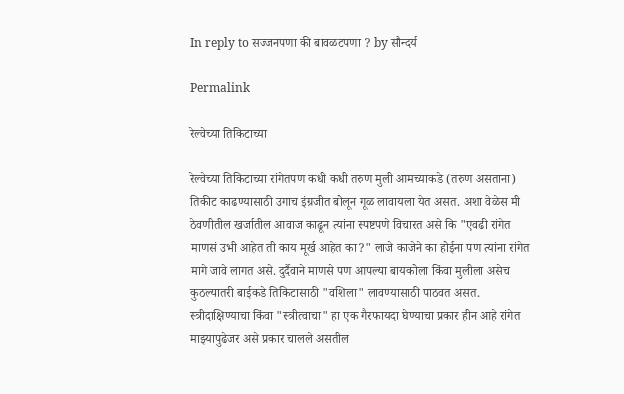In reply to सज्जनपणा की बावळटपणा ? by सौन्दर्य

Permalink

रेल्वेच्या तिकिटाच्या

रेल्वेच्या तिकिटाच्या रांगेतपण कधी कधी तरुण मुली आमच्याकडे (तरुण असताना) तिकीट काढण्यासाठी उगाच इंग्रजीत बोलून गूळ लावायला येत असत. अशा वेळेस मी ठेवणीतील खर्जातील आवाज काढून त्यांना स्पष्टपणे विचारत असे कि "एवढी रांगेत माणसं उभी आहेत ती काय मूर्ख आहेत का?" लाजे काजेने का होईना पण त्यांना रांगेत मागे जावे लागत असे. दुर्दैवाने माणसे पण आपल्या बायकोला किंवा मुलीला असेच कुठल्यातरी बाईकडे तिकिटासाठी "वशिला" लावण्यासाठी पाठवत असत. स्त्रीदाक्षिण्याचा किंवा "स्त्रीत्वाचा" हा एक गैरफायदा घेण्याचा प्रकार हीन आहे रांगेत माझ्यापुढेजर असे प्रकार चालले असतील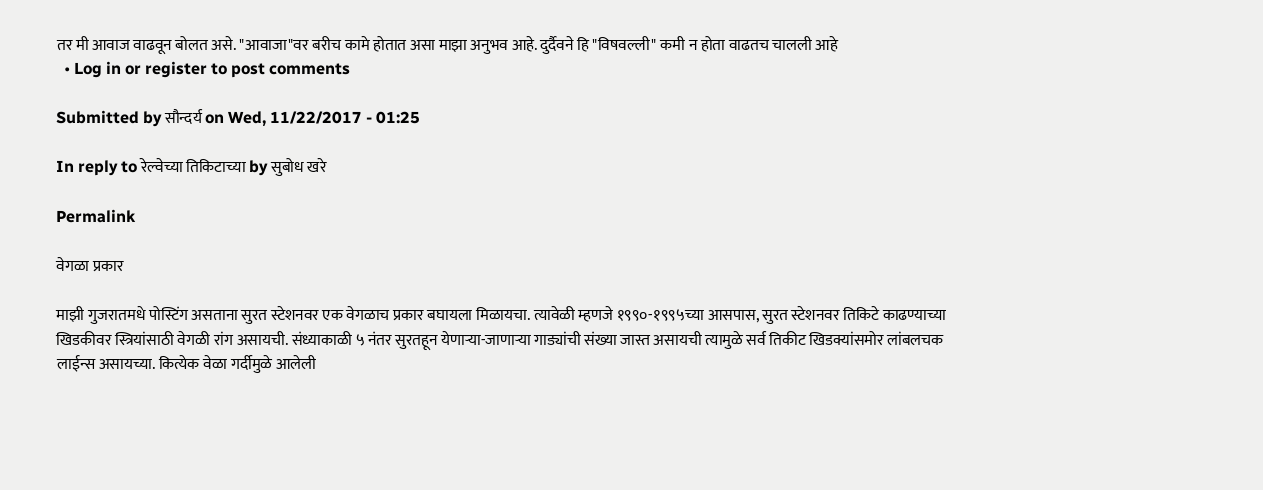तर मी आवाज वाढवून बोलत असे. "आवाजा"वर बरीच कामे होतात असा माझा अनुभव आहे. दुर्दैवने हि "विषवल्ली" कमी न होता वाढतच चालली आहे
  • Log in or register to post comments

Submitted by सौन्दर्य on Wed, 11/22/2017 - 01:25

In reply to रेल्वेच्या तिकिटाच्या by सुबोध खरे

Permalink

वेगळा प्रकार

माझी गुजरातमधे पोस्टिंग असताना सुरत स्टेशनवर एक वेगळाच प्रकार बघायला मिळायचा. त्यावेळी म्हणजे १९९०-१९९५च्या आसपास, सुरत स्टेशनवर तिकिटे काढण्याच्या खिडकीवर स्त्रियांसाठी वेगळी रांग असायची. संध्याकाळी ५ नंतर सुरतहून येणाऱ्या-जाणाऱ्या गाड्यांची संख्या जास्त असायची त्यामुळे सर्व तिकीट खिडक्यांसमोर लांबलचक लाईन्स असायच्या. कित्येक वेळा गर्दीमुळे आलेली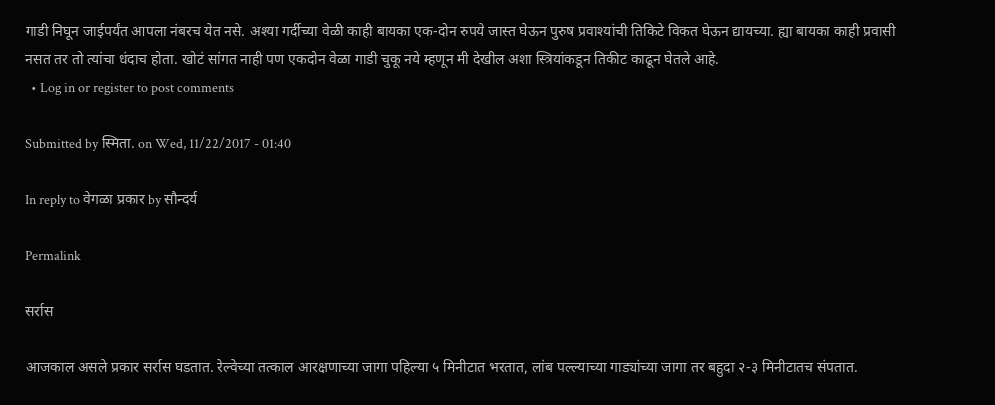गाडी निघून जाईपर्यंत आपला नंबरच येत नसे. अश्या गर्दीच्या वेळी काही बायका एक-दोन रुपये जास्त घेऊन पुरुष प्रवाश्यांची तिकिटे विकत घेऊन द्यायच्या. ह्या बायका काही प्रवासी नसत तर तो त्यांचा धंदाच होता. खोटं सांगत नाही पण एकदोन वेळा गाडी चुकू नये म्हणून मी देखील अशा स्त्रियांकडून तिकीट काढून घेतले आहे.
  • Log in or register to post comments

Submitted by स्मिता. on Wed, 11/22/2017 - 01:40

In reply to वेगळा प्रकार by सौन्दर्य

Permalink

सर्रास

आजकाल असले प्रकार सर्रास घडतात. रेल्वेच्या तत्काल आरक्षणाच्या जागा पहिल्या ५ मिनीटात भरतात, लांब पल्ल्याच्या गाड्यांच्या जागा तर बहुदा २-३ मिनीटातच संपतात.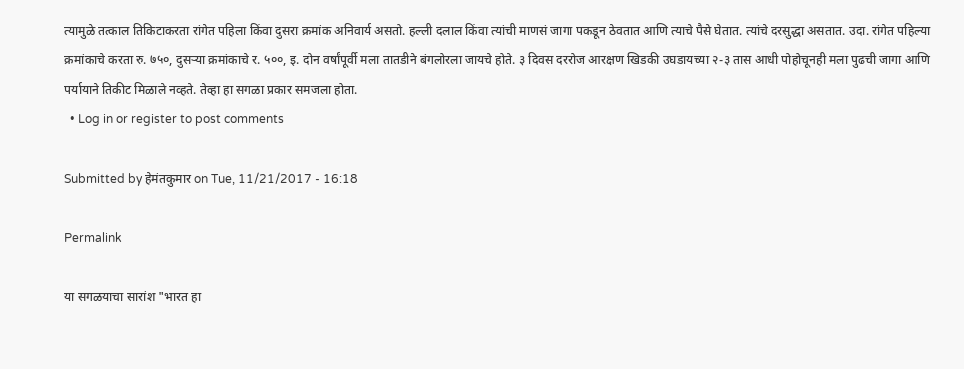त्यामुळे तत्काल तिकिटाकरता रांगेत पहिला किंवा दुसरा क्रमांक अनिवार्य असतो. हल्ली दलाल किंवा त्यांची माणसं जागा पकडून ठेवतात आणि त्याचे पैसे घेतात. त्यांचे दरसुद्धा असतात. उदा. रांगेत पहिल्या क्रमांकाचे करता रु. ७५०, दुसर्‍या क्रमांकाचे र. ५००, इ. दोन वर्षांपूर्वी मला तातडीने बंगलोरला जायचे होते. ३ दिवस दररोज आरक्षण खिडकी उघडायच्या २-३ तास आधी पोहोचूनही मला पुढची जागा आणि पर्यायाने तिकीट मिळाले नव्हते. तेव्हा हा सगळा प्रकार समजला होता.
  • Log in or register to post comments

Submitted by हेमंतकुमार on Tue, 11/21/2017 - 16:18

Permalink

या सगळयाचा सारांश "भारत हा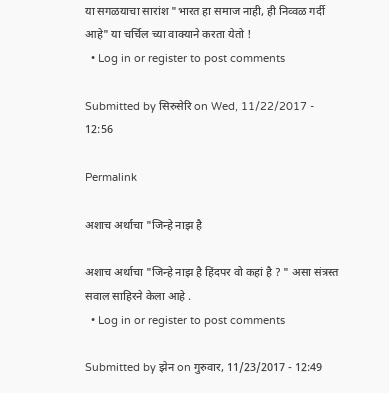या सगळयाचा सारांश "भारत हा समाज नाही, ही निव्वळ गर्दी आहे" या चर्चिल च्या वाक्याने करता येतो !
  • Log in or register to post comments

Submitted by सिरुसेरि on Wed, 11/22/2017 - 12:56

Permalink

अशाच अर्थाचा "जिन्हे नाझ है

अशाच अर्थाचा "जिन्हे नाझ है हिंदपर वो कहां है ? " असा संत्रस्त सवाल साहिरने केला आहे .
  • Log in or register to post comments

Submitted by झेन on गुरुवार, 11/23/2017 - 12:49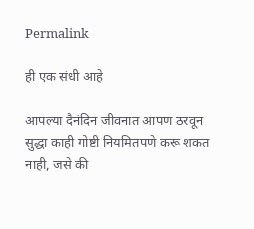Permalink

ही एक संधी आहे

आपल्या दैनंदिन जीवनात आपण ठरवून सुद्धा काही गोष्टी नियमितपणे करू शकत नाही, जसे की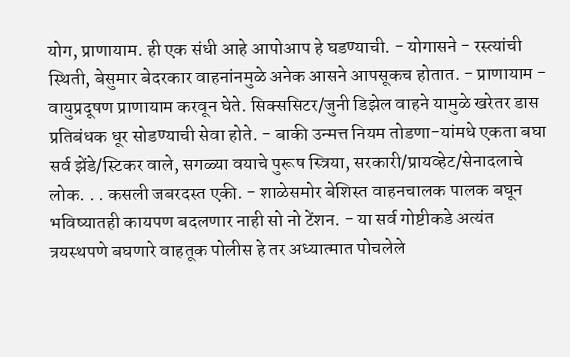योग, प्राणायाम. ही एक संधी आहे आपोआप हे घडण्याची. - योगासने - रस्त्यांची स्थिती, बेसुमार बेदरकार वाहनांनमुळे अनेक आसने आपसूकच होतात. - प्राणायाम - वायुप्रदूषण प्राणायाम करवून घेते. सिक्ससिटर/जुनी डिझेल वाहने यामुळे खरेतर डास प्रतिबंधक धूर सोडण्याची सेवा होते. - बाकी उन्मत्त नियम तोडणा-यांमधे एकता बघा सर्व झेंडे/स्टिकर वाले, सगळ्या वयाचे पुरूष स्त्रिया, सरकारी/प्रायव्हेट/सेनादलाचे लोक. . . कसली जबरदस्त एकी. - शाळेसमोर बेशिस्त वाहनचालक पालक बघून भविष्यातही कायपण बदलणार नाही सो नो टेंशन. - या सर्व गोष्टीकडे अत्यंत त्रयस्थपणे बघणारे वाहतूक पोलीस हे तर अध्यात्मात पोचलेले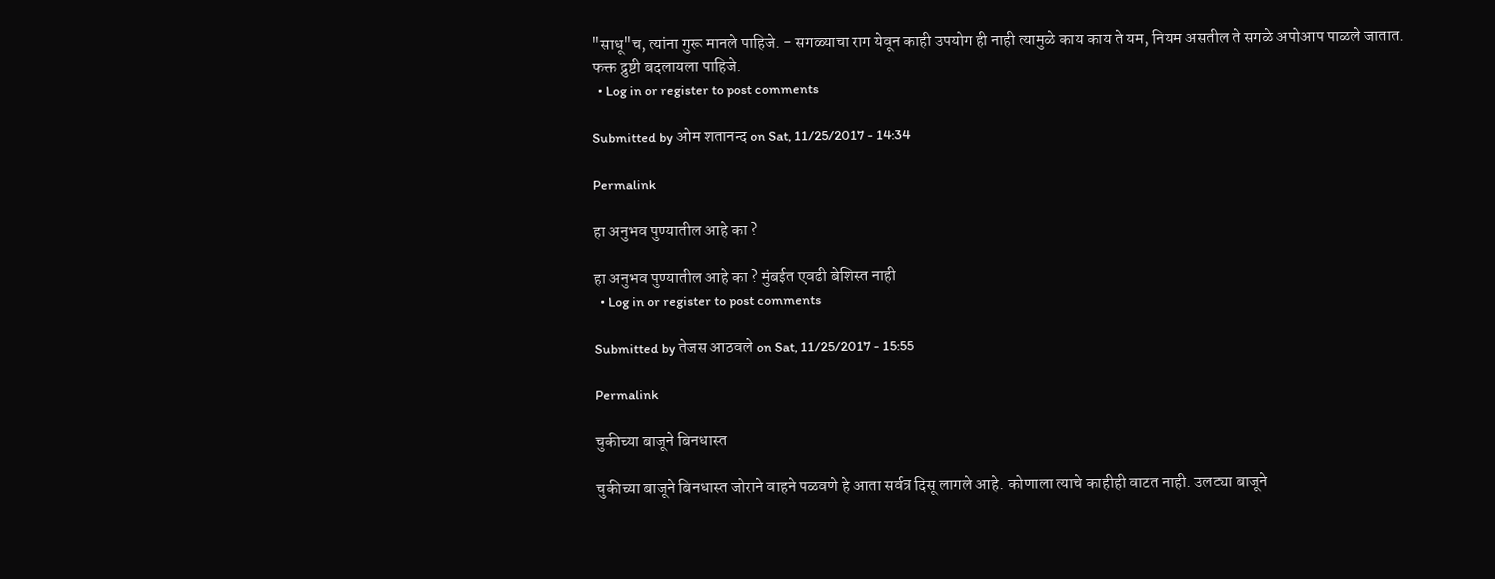"साधू"च, त्यांना गुरू मानले पाहिजे. - सगळ्याचा राग येवून काही उपयोग ही नाही त्यामुळे काय काय ते यम, नियम असतील ते सगळे अपोआप पाळले जातात. फक्त द्रुष्टी बदलायला पाहिजे.
  • Log in or register to post comments

Submitted by ओम शतानन्द on Sat, 11/25/2017 - 14:34

Permalink

हा अनुभव पुण्यातील आहे का ?

हा अनुभव पुण्यातील आहे का ? मुंबईत एवढी बेशिस्त नाही
  • Log in or register to post comments

Submitted by तेजस आठवले on Sat, 11/25/2017 - 15:55

Permalink

चुकीच्या बाजूने बिनधास्त

चुकीच्या बाजूने बिनधास्त जोराने वाहने पळवणे हे आता सर्वत्र दिसू लागले आहे. कोणाला त्याचे काहीही वाटत नाही. उलट्या बाजूने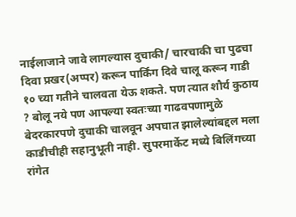नाईलाजाने जावे लागल्यास दुचाकी/ चारचाकी चा पुढचा दिवा प्रखर(अप्पर) करून पार्किंग दिवे चालू करून गाडी १० च्या गतीने चालवता येऊ शकते. पण त्यात शौर्य कुठाय ? बोलू नये पण आपल्या स्वतःच्या गाढवपणामुळे बेदरकारपणे दुचाकी चालवून अपघात झालेल्यांबद्दल मला काडीचीही सहानुभूती नाही. सुपरमार्केट मध्ये बिलिंगच्या रांगेत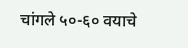चांगले ५०-६० वयाचे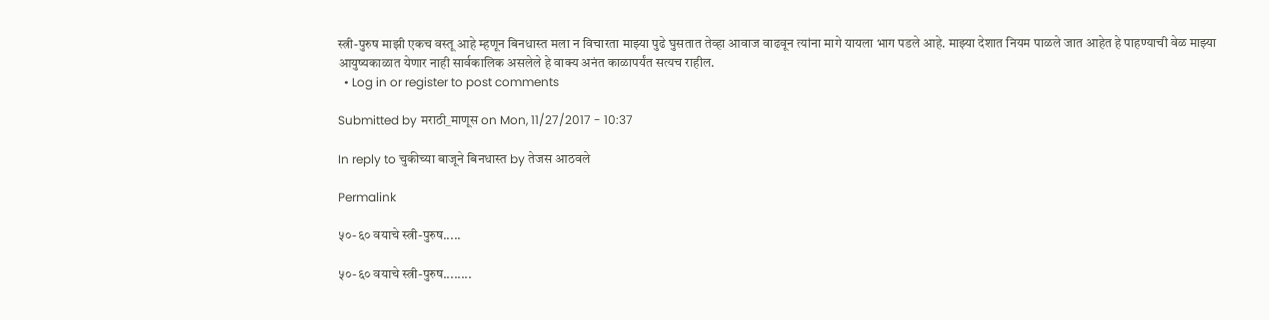स्त्री-पुरुष माझी एकच वस्तू आहे म्हणून बिनधास्त मला न विचारता माझ्या पुढे घुसतात तेव्हा आवाज वाढवून त्यांना मागे यायला भाग पडले आहे. माझ्या देशात नियम पाळले जात आहेत हे पाहण्याची वेळ माझ्या आयुष्यकाळात येणार नाही सार्वकालिक असलेले हे वाक्य अनंत काळापर्यंत सत्यच राहील.
  • Log in or register to post comments

Submitted by मराठी_माणूस on Mon, 11/27/2017 - 10:37

In reply to चुकीच्या बाजूने बिनधास्त by तेजस आठवले

Permalink

५०-६० वयाचे स्त्री-पुरुष.....

५०-६० वयाचे स्त्री-पुरुष........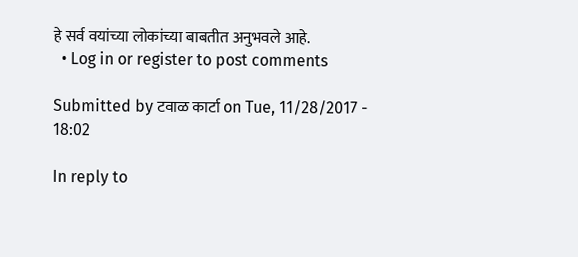हे सर्व वयांच्या लोकांच्या बाबतीत अनुभवले आहे.
  • Log in or register to post comments

Submitted by टवाळ कार्टा on Tue, 11/28/2017 - 18:02

In reply to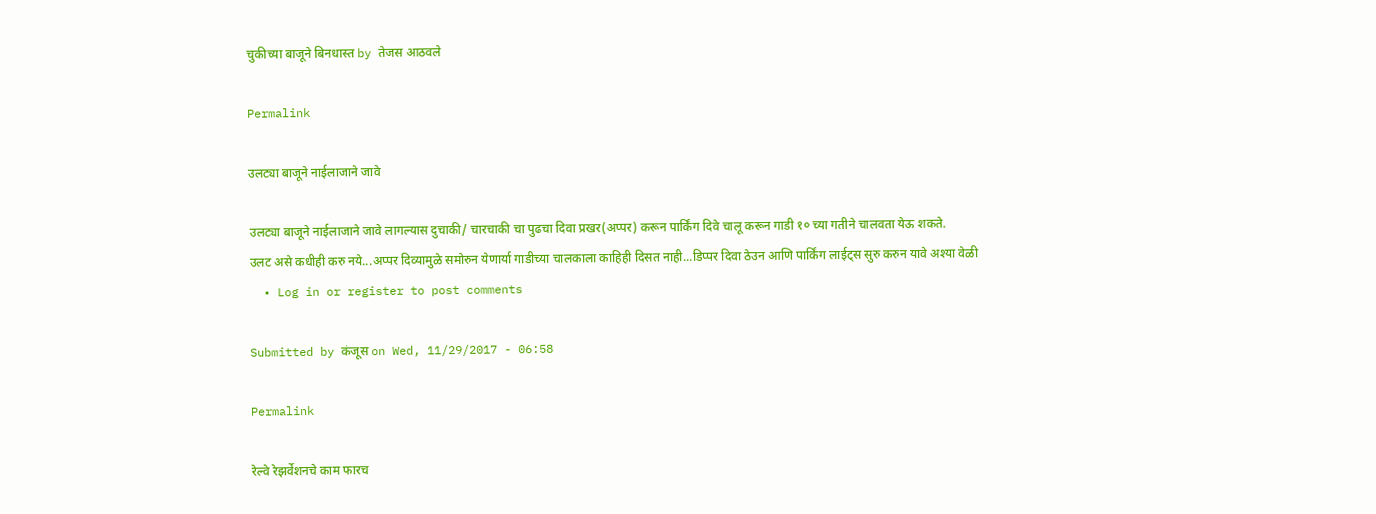चुकीच्या बाजूने बिनधास्त by तेजस आठवले

Permalink

उलट्या बाजूने नाईलाजाने जावे

उलट्या बाजूने नाईलाजाने जावे लागल्यास दुचाकी/ चारचाकी चा पुढचा दिवा प्रखर(अप्पर) करून पार्किंग दिवे चालू करून गाडी १० च्या गतीने चालवता येऊ शकते.
उलट असे कधीही करु नये...अप्पर दिव्यामुळे समोरुन येणार्या गाडीच्या चालकाला काहिही दिसत नाही...डिप्पर दिवा ठेउन आणि पार्किंग लाईट्स सुरु करुन यावे अश्या वेळी
  • Log in or register to post comments

Submitted by कंजूस on Wed, 11/29/2017 - 06:58

Permalink

रेल्वे रेझर्वेशनचे काम फारच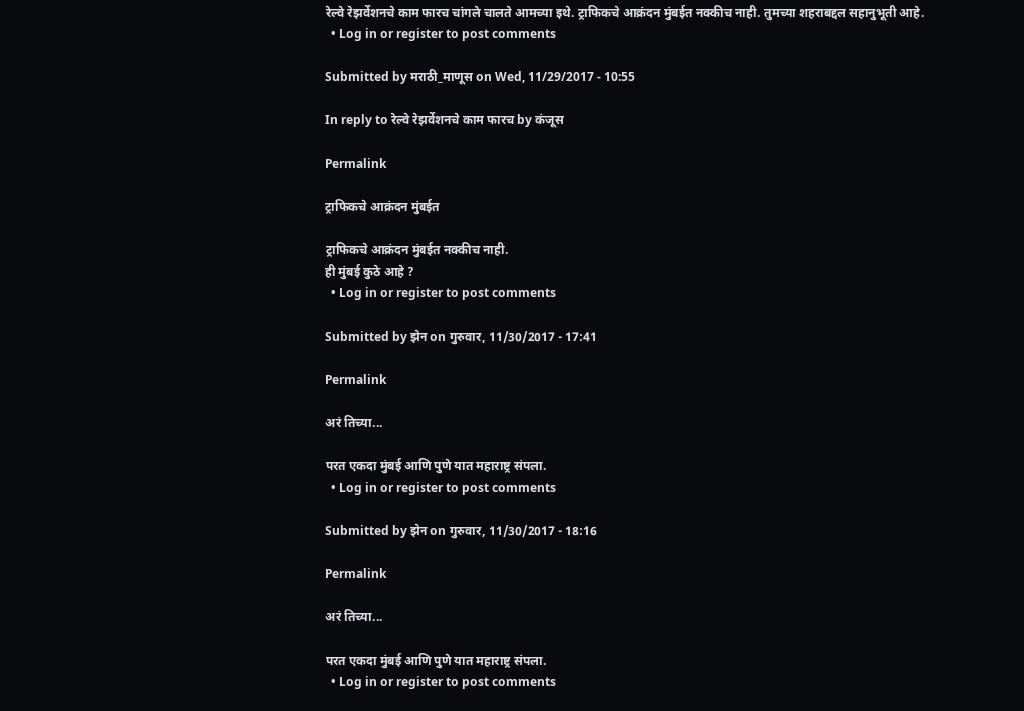रेल्वे रेझर्वेशनचे काम फारच चांगले चालते आमच्या इथे. ट्राफिकचे आक्रंदन मुंबईत नक्कीच नाही. तुमच्या शहराबद्दल सहानुभूती आहे.
  • Log in or register to post comments

Submitted by मराठी_माणूस on Wed, 11/29/2017 - 10:55

In reply to रेल्वे रेझर्वेशनचे काम फारच by कंजूस

Permalink

ट्राफिकचे आक्रंदन मुंबईत

ट्राफिकचे आक्रंदन मुंबईत नक्कीच नाही.
ही मुंबई कुठे आहे ?
  • Log in or register to post comments

Submitted by झेन on गुरुवार, 11/30/2017 - 17:41

Permalink

अरं तिच्या...

परत एकदा मुंबई आणि पुणे यात महाराष्ट्र संपला.
  • Log in or register to post comments

Submitted by झेन on गुरुवार, 11/30/2017 - 18:16

Permalink

अरं तिच्या...

परत एकदा मुंबई आणि पुणे यात महाराष्ट्र संपला.
  • Log in or register to post comments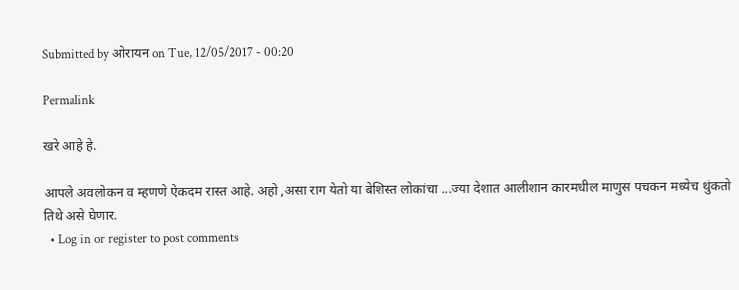Submitted by ओरायन on Tue, 12/05/2017 - 00:20

Permalink

खरे आहे हे.

आपले अवलोकन व म्हणणे ऐकदम रास्त आहे. अहो ,असा राग येतो या बेशिस्त लोकांचा ...ज्या देशात आलीशान कारमधील माणुस पचकन मध्येच थुंकतो तिथे असे घेणार.
  • Log in or register to post comments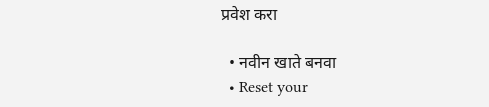प्रवेश करा

  • नवीन खाते बनवा
  • Reset your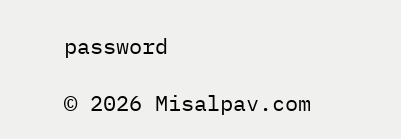password

© 2026 Misalpav.com